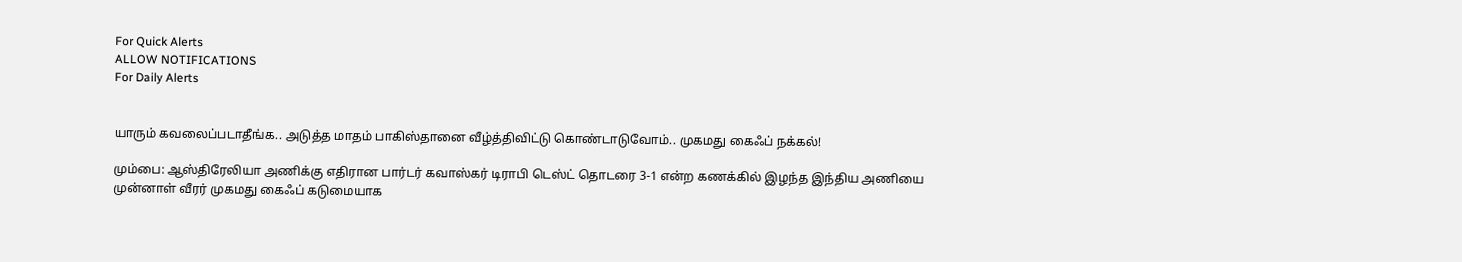For Quick Alerts
ALLOW NOTIFICATIONS
For Daily Alerts


யாரும் கவலைப்படாதீங்க.. அடுத்த மாதம் பாகிஸ்தானை வீழ்த்திவிட்டு கொண்டாடுவோம்.. முகமது கைஃப் நக்கல்!

மும்பை: ஆஸ்திரேலியா அணிக்கு எதிரான பார்டர் கவாஸ்கர் டிராபி டெஸ்ட் தொடரை 3-1 என்ற கணக்கில் இழந்த இந்திய அணியை முன்னாள் வீரர் முகமது கைஃப் கடுமையாக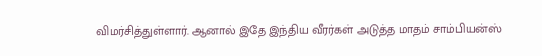விமர்சித்துள்ளார். ஆனால் இதே இந்திய வீரர்கள் அடுத்த மாதம் சாம்பியன்ஸ்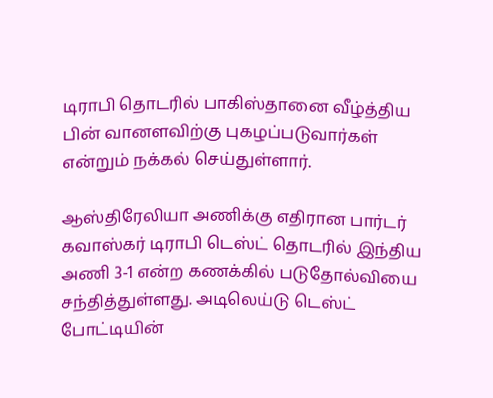டிராபி தொடரில் பாகிஸ்தானை வீழ்த்திய பின் வானளவிற்கு புகழப்படுவார்கள் என்றும் நக்கல் செய்துள்ளார்.

ஆஸ்திரேலியா அணிக்கு எதிரான பார்டர் கவாஸ்கர் டிராபி டெஸ்ட் தொடரில் இந்திய அணி 3-1 என்ற கணக்கில் படுதோல்வியை சந்தித்துள்ளது. அடிலெய்டு டெஸ்ட் போட்டியின்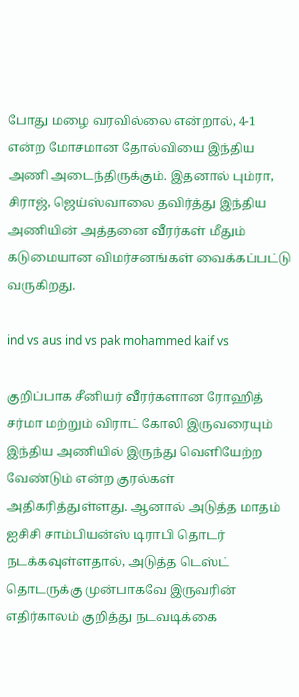போது மழை வரவில்லை என்றால், 4-1 என்ற மோசமான தோல்வியை இந்திய அணி அடைந்திருக்கும். இதனால் பும்ரா, சிராஜ், ஜெய்ஸ்வாலை தவிர்த்து இந்திய அணியின் அத்தனை வீரர்கள் மீதும் கடுமையான விமர்சனங்கள் வைக்கப்பட்டு வருகிறது.

ind vs aus ind vs pak mohammed kaif vs

குறிப்பாக சீனியர் வீரர்களான ரோஹித் சர்மா மற்றும் விராட் கோலி இருவரையும் இந்திய அணியில் இருந்து வெளியேற்ற வேண்டும் என்ற குரல்கள் அதிகரித்துள்ளது. ஆனால் அடுத்த மாதம் ஐசிசி சாம்பியன்ஸ் டிராபி தொடர் நடக்கவுள்ளதால், அடுத்த டெஸ்ட் தொடருக்கு முன்பாகவே இருவரின் எதிர்காலம் குறித்து நடவடிக்கை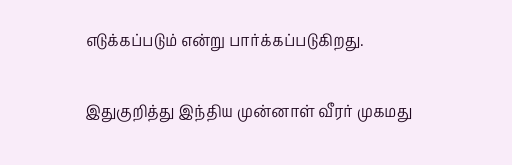எடுக்கப்படும் என்று பார்க்கப்படுகிறது.

இதுகுறித்து இந்திய முன்னாள் வீரர் முகமது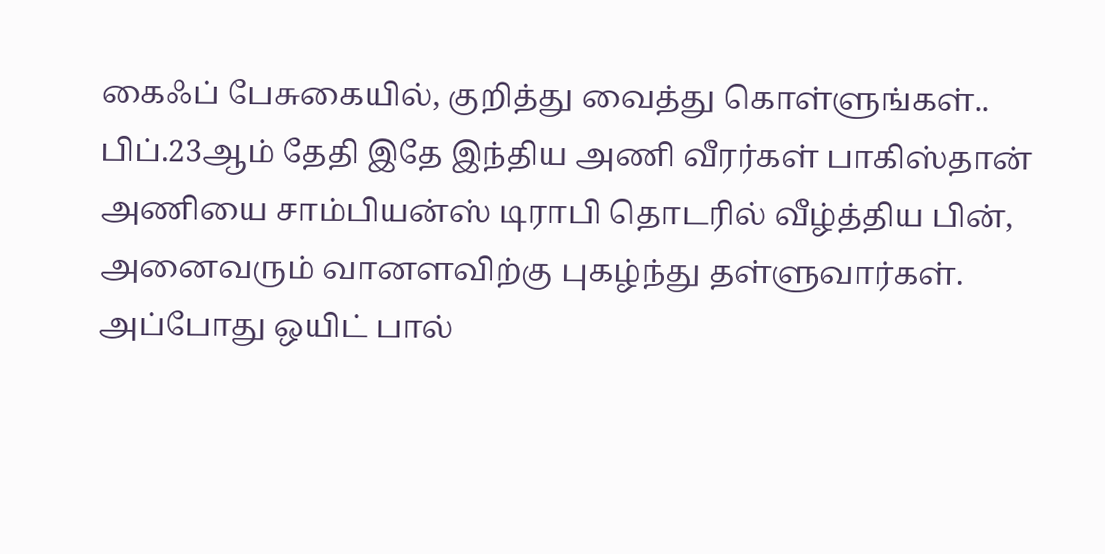கைஃப் பேசுகையில், குறித்து வைத்து கொள்ளுங்கள்.. பிப்.23ஆம் தேதி இதே இந்திய அணி வீரர்கள் பாகிஸ்தான் அணியை சாம்பியன்ஸ் டிராபி தொடரில் வீழ்த்திய பின், அனைவரும் வானளவிற்கு புகழ்ந்து தள்ளுவார்கள். அப்போது ஒயிட் பால்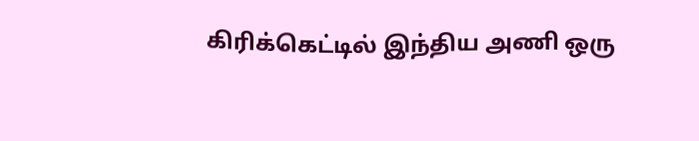கிரிக்கெட்டில் இந்திய அணி ஒரு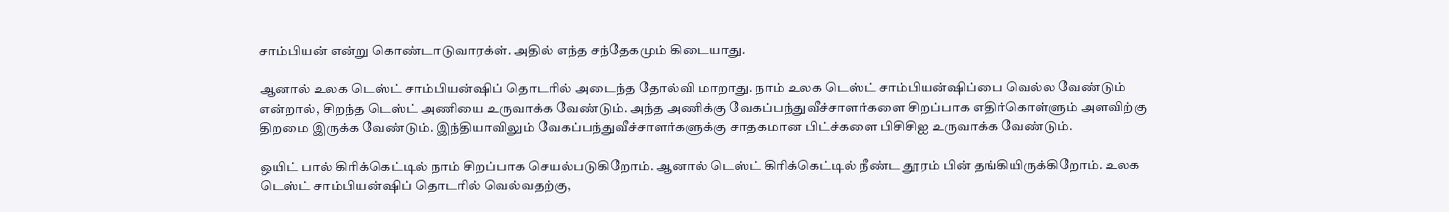சாம்பியன் என்று கொண்டாடுவாரக்ள். அதில் எந்த சந்தேகமும் கிடையாது.

ஆனால் உலக டெஸ்ட் சாம்பியன்ஷிப் தொடரில் அடைந்த தோல்வி மாறாது. நாம் உலக டெஸ்ட் சாம்பியன்ஷிப்பை வெல்ல வேண்டும் என்றால், சிறந்த டெஸ்ட் அணியை உருவாக்க வேண்டும். அந்த அணிக்கு வேகப்பந்துவீச்சாளர்களை சிறப்பாக எதிர்கொள்ளும் அளவிற்கு திறமை இருக்க வேண்டும். இந்தியாவிலும் வேகப்பந்துவீச்சாளர்களுக்கு சாதகமான பிட்ச்களை பிசிசிஐ உருவாக்க வேண்டும்.

ஒயிட் பால் கிரிக்கெட்டில் நாம் சிறப்பாக செயல்படுகிறோம். ஆனால் டெஸ்ட் கிரிக்கெட்டில் நீண்ட தூரம் பின் தங்கியிருக்கிறோம். உலக டெஸ்ட் சாம்பியன்ஷிப் தொடரில் வெல்வதற்கு,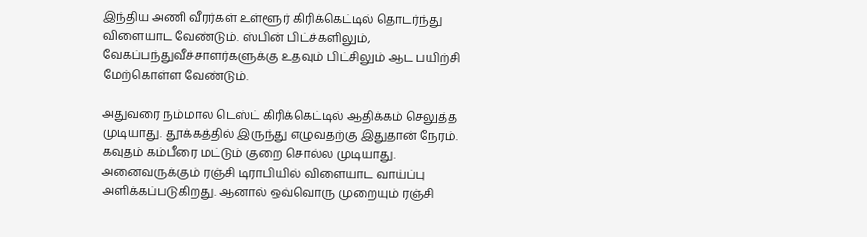இந்திய அணி வீரர்கள் உள்ளூர் கிரிக்கெட்டில் தொடர்ந்து விளையாட வேண்டும். ஸ்பின் பிட்ச்களிலும், வேகப்பந்துவீச்சாளர்களுக்கு உதவும் பிட்சிலும் ஆட பயிற்சி மேற்கொள்ள வேண்டும்.

அதுவரை நம்மால டெஸ்ட் கிரிக்கெட்டில் ஆதிக்கம் செலுத்த முடியாது. தூக்கத்தில் இருந்து எழுவதற்கு இதுதான் நேரம். கவுதம் கம்பீரை மட்டும் குறை சொல்ல முடியாது. அனைவருக்கும் ரஞ்சி டிராபியில் விளையாட வாய்ப்பு அளிக்கப்படுகிறது. ஆனால் ஒவ்வொரு முறையும் ரஞ்சி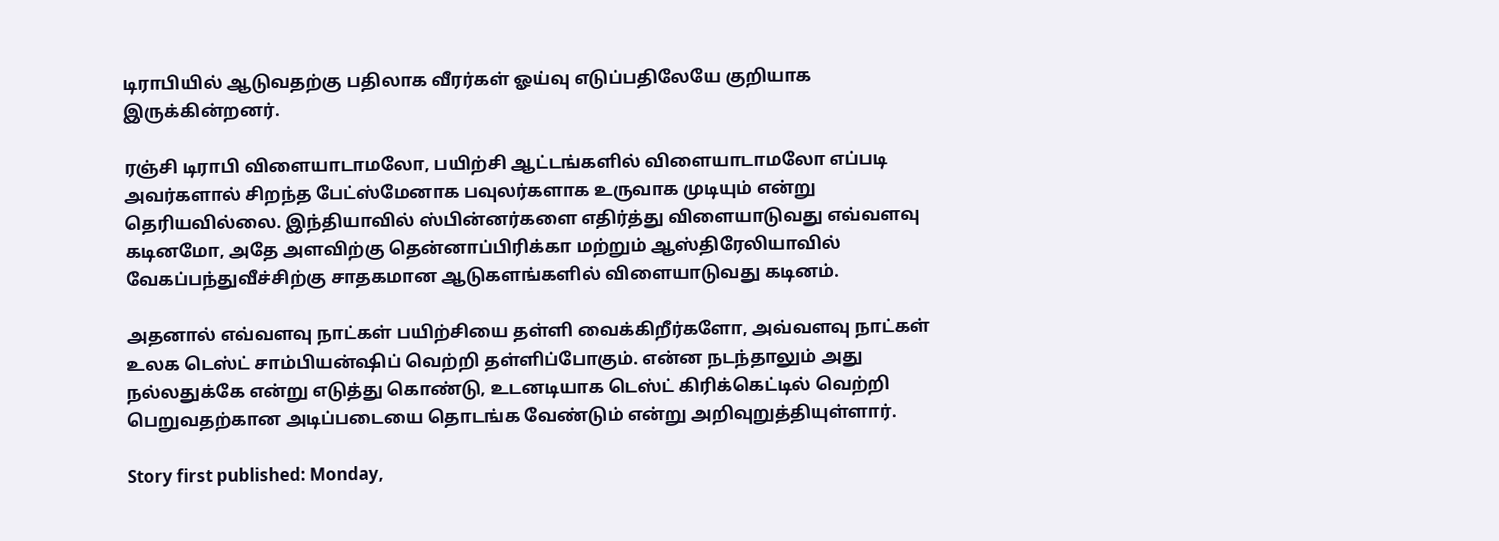டிராபியில் ஆடுவதற்கு பதிலாக வீரர்கள் ஓய்வு எடுப்பதிலேயே குறியாக இருக்கின்றனர்.

ரஞ்சி டிராபி விளையாடாமலோ, பயிற்சி ஆட்டங்களில் விளையாடாமலோ எப்படி அவர்களால் சிறந்த பேட்ஸ்மேனாக பவுலர்களாக உருவாக முடியும் என்று தெரியவில்லை. இந்தியாவில் ஸ்பின்னர்களை எதிர்த்து விளையாடுவது எவ்வளவு கடினமோ, அதே அளவிற்கு தென்னாப்பிரிக்கா மற்றும் ஆஸ்திரேலியாவில் வேகப்பந்துவீச்சிற்கு சாதகமான ஆடுகளங்களில் விளையாடுவது கடினம்.

அதனால் எவ்வளவு நாட்கள் பயிற்சியை தள்ளி வைக்கிறீர்களோ, அவ்வளவு நாட்கள் உலக டெஸ்ட் சாம்பியன்ஷிப் வெற்றி தள்ளிப்போகும். என்ன நடந்தாலும் அது நல்லதுக்கே என்று எடுத்து கொண்டு, உடனடியாக டெஸ்ட் கிரிக்கெட்டில் வெற்றி பெறுவதற்கான அடிப்படையை தொடங்க வேண்டும் என்று அறிவுறுத்தியுள்ளார்.

Story first published: Monday,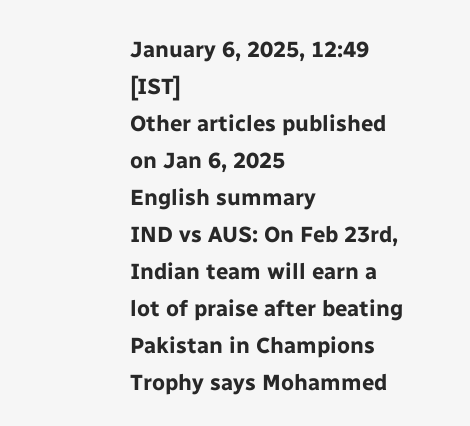January 6, 2025, 12:49 [IST]
Other articles published on Jan 6, 2025
English summary
IND vs AUS: On Feb 23rd, Indian team will earn a lot of praise after beating Pakistan in Champions Trophy says Mohammed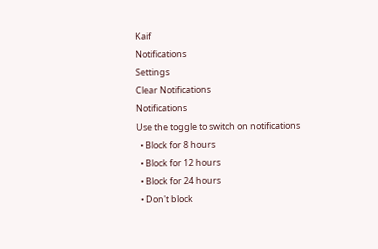Kaif
Notifications
Settings
Clear Notifications
Notifications
Use the toggle to switch on notifications
  • Block for 8 hours
  • Block for 12 hours
  • Block for 24 hours
  • Don't block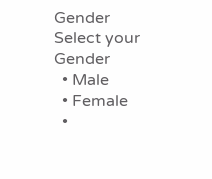Gender
Select your Gender
  • Male
  • Female
  •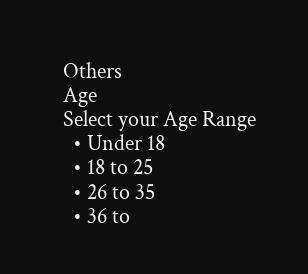Others
Age
Select your Age Range
  • Under 18
  • 18 to 25
  • 26 to 35
  • 36 to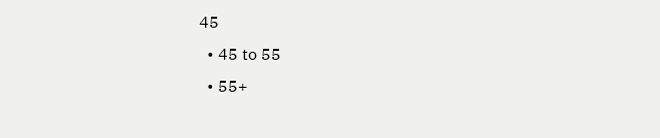45
  • 45 to 55
  • 55+